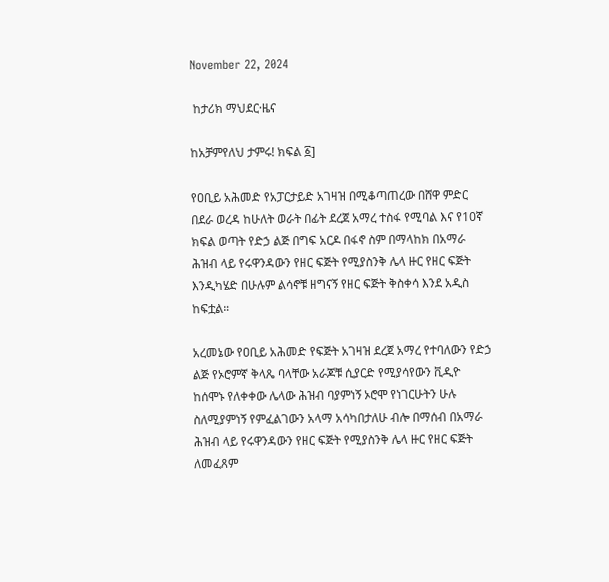November 22, 2024

 ከታሪክ ማህደር·ዜና

ከአቻምየለህ ታምሩ! ክፍል ፩]

የዐቢይ አሕመድ የአፓርታይድ አገዛዝ በሚቆጣጠረው በሸዋ ምድር በደራ ወረዳ ከሁለት ወራት በፊት ደረጀ አማረ ተስፋ የሚባል እና የ10ኛ ክፍል ወጣት የድኃ ልጅ በግፍ አርዶ በፋኖ ስም በማላከክ በአማራ ሕዝብ ላይ የሩዋንዳውን የዘር ፍጅት የሚያስንቅ ሌላ ዙር የዘር ፍጅት እንዲካሄድ በሁሉም ልሳኖቹ ዘግናኝ የዘር ፍጅት ቅስቀሳ እንደ አዲስ ከፍቷል።

አረመኔው የዐቢይ አሕመድ የፍጅት አገዛዝ ደረጀ አማረ የተባለውን የድኃ ልጅ የኦሮምኛ ቅላጼ ባላቸው አራጆቹ ሲያርድ የሚያሳየውን ቪዲዮ ከሰሞኑ የለቀቀው ሌላው ሕዝብ ባያምነኝ ኦሮሞ የነገርሁትን ሁሉ ስለሚያምነኝ የምፈልገውን አላማ አሳካበታለሁ ብሎ በማሰብ በአማራ ሕዝብ ላይ የሩዋንዳውን የዘር ፍጅት የሚያስንቅ ሌላ ዙር የዘር ፍጅት ለመፈጸም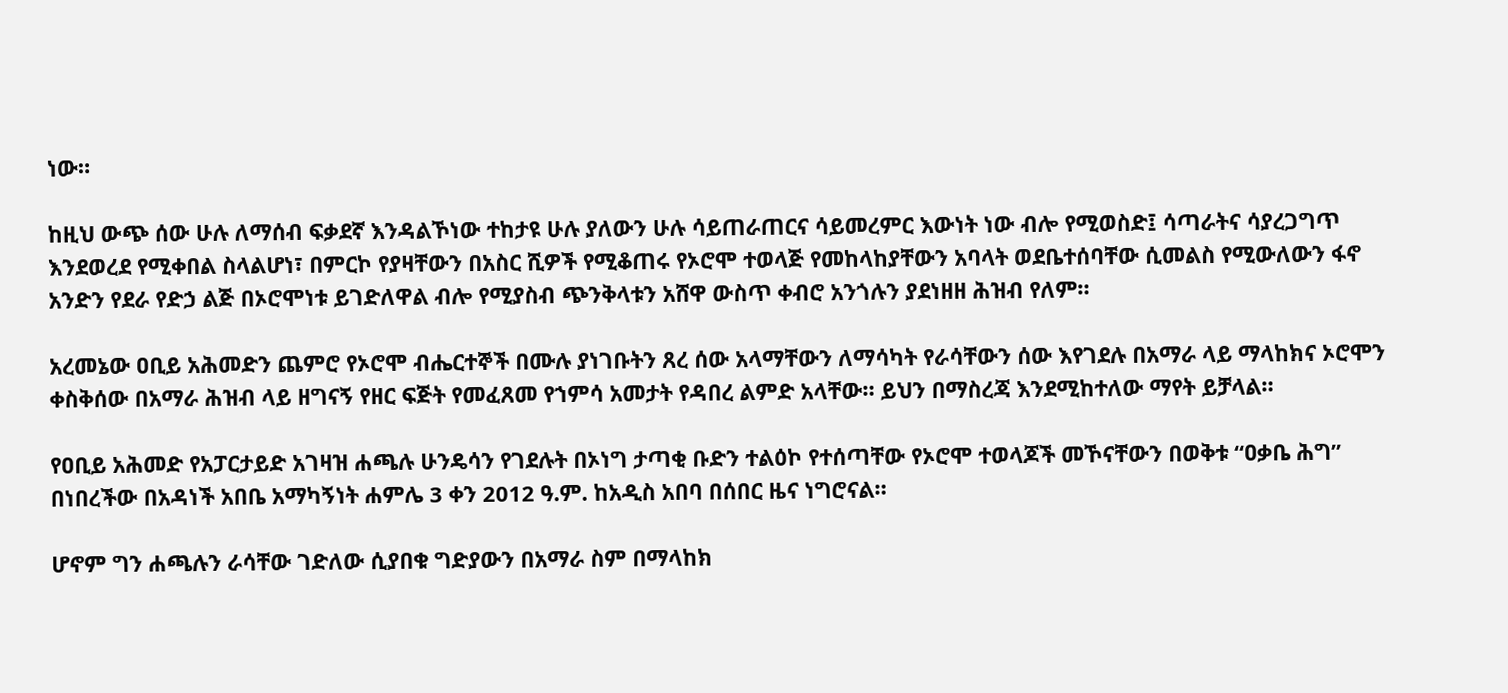ነው።

ከዚህ ውጭ ሰው ሁሉ ለማሰብ ፍቃደኛ እንዳልኾነው ተከታዩ ሁሉ ያለውን ሁሉ ሳይጠራጠርና ሳይመረምር እውነት ነው ብሎ የሚወስድ፤ ሳጣራትና ሳያረጋግጥ እንደወረደ የሚቀበል ስላልሆነ፣ በምርኮ የያዛቸውን በአስር ሺዎች የሚቆጠሩ የኦሮሞ ተወላጅ የመከላከያቸውን አባላት ወደቤተሰባቸው ሲመልስ የሚውለውን ፋኖ አንድን የደራ የድኃ ልጅ በኦሮሞነቱ ይገድለዋል ብሎ የሚያስብ ጭንቅላቱን አሸዋ ውስጥ ቀብሮ አንጎሉን ያደነዘዘ ሕዝብ የለም።

አረመኔው ዐቢይ አሕመድን ጨምሮ የኦሮሞ ብሔርተኞች በሙሉ ያነገቡትን ጸረ ሰው አላማቸውን ለማሳካት የራሳቸውን ሰው እየገደሉ በአማራ ላይ ማላከክና ኦሮሞን ቀስቅሰው በአማራ ሕዝብ ላይ ዘግናኝ የዘር ፍጅት የመፈጸመ የኀምሳ አመታት የዳበረ ልምድ አላቸው። ይህን በማስረጃ እንደሚከተለው ማየት ይቻላል።

የዐቢይ አሕመድ የአፓርታይድ አገዛዝ ሐጫሉ ሁንዴሳን የገደሉት በኦነግ ታጣቂ ቡድን ተልዕኮ የተሰጣቸው የኦሮሞ ተወላጆች መኾናቸውን በወቅቱ “ዐቃቤ ሕግ” በነበረችው በአዳነች አበቤ አማካኝነት ሐምሌ 3 ቀን 2012 ዓ.ም. ከአዲስ አበባ በሰበር ዜና ነግሮናል።

ሆኖም ግን ሐጫሉን ራሳቸው ገድለው ሲያበቁ ግድያውን በአማራ ስም በማላከክ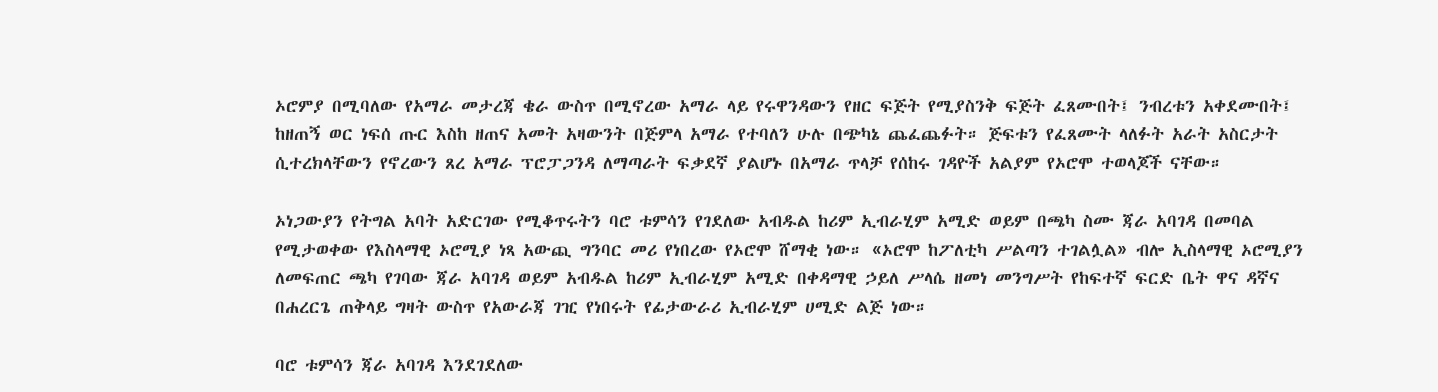ኦሮምያ በሚባለው የአማራ መታረጃ ቄራ ውስጥ በሚኖረው አማራ ላይ የሩዋንዳውን የዘር ፍጅት የሚያስንቅ ፍጅት ፈጸሙበት፤ ንብረቱን አቀደሙበት፤ ከዘጠኝ ወር ነፍሰ ጡር እስከ ዘጠና አመት አዛውንት በጅምላ አማራ የተባለን ሁሉ በጭካኔ ጨፈጨፉት። ጅፍቱን የፈጸሙት ላለፉት አራት አስርታት ሲተረክላቸውን የኖረውን ጸረ አማራ ፕሮፓጋንዳ ለማጣራት ፍቃደኛ ያልሆኑ በአማራ ጥላቻ የሰከሩ ገዳዮች አልያም የኦሮሞ ተወላጆች ናቸው።

ኦነጋውያን የትግል አባት አድርገው የሚቆጥሩትን ባሮ ቱምሳን የገደለው አብዱል ከሪም ኢብራሂም አሚድ ወይም በጫካ ስሙ ጃራ አባገዳ በመባል የሚታወቀው የእስላማዊ ኦሮሚያ ነጻ አውጪ ግንባር መሪ የነበረው የኦሮሞ ሸማቂ ነው። «ኦሮሞ ከፖለቲካ ሥልጣን ተገልሏል» ብሎ ኢስላማዊ ኦሮሚያን ለመፍጠር ጫካ የገባው ጃራ አባገዳ ወይም አብዱል ከሪም ኢብራሂም አሚድ በቀዳማዊ ኃይለ ሥላሴ ዘመነ መንግሥት የከፍተኛ ፍርድ ቤት ዋና ዳኛና በሐረርጌ ጠቅላይ ግዛት ውስጥ የአውራጃ ገዢ የነበሩት የፊታውራሪ ኢብራሂም ሀሚድ ልጅ ነው።

ባሮ ቱምሳን ጃራ አባገዳ እንደገደለው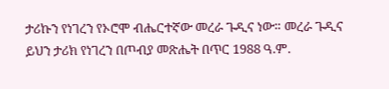ታሪኩን የነገረን የኦሮሞ ብሔርተኛው መረራ ጉዲና ነው። መረራ ጉዲና ይህን ታሪክ የነገረን በጦብያ መጽሔት በጥር 1988 ዓ.ም.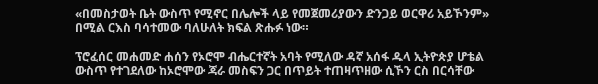«በመስታወት ቤት ውስጥ የሚኖር በሌሎች ላይ የመጀመሪያውን ድንጋይ ወርዋሪ አይኾንም» በሚል ርእስ ባሳተመው ባለሁለት ክፍል ጽሑፉ ነው።

ፕሮፈሰር መሐመድ ሐሰን የኦሮሞ ብሔርተኛት አባት የሚለው ዳኛ አሰፋ ዱላ ኢትዮጵያ ሆቴል ውስጥ የተገደለው ከኦሮሞው ጃራ መስፍን ጋር በጥይት ተጠዛጥዘው ሲኾን ርስ በርሳቸው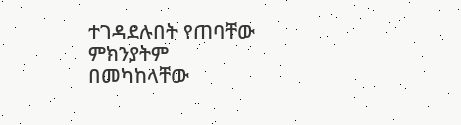ተገዳደሉበት የጠባቸው ምክንያትም በመካከላቸው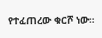የተፈጠረው ቁርሾ ነው።